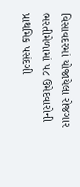વિસાવદરમાં યોજાયેલા રોજગાર ભરતીમેળામાં ૫૮ ઉમેદવારોની પ્રાથમિક પસંદગી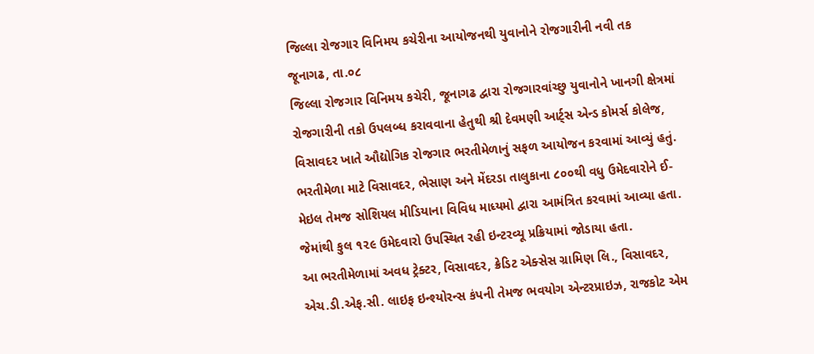જિલ્લા રોજગાર વિનિમય કચેરીના આયોજનથી યુવાનોને રોજગારીની નવી તક
જૂનાગઢ, તા.૦૮
જિલ્લા રોજગાર વિનિમય કચેરી, જૂનાગઢ દ્વારા રોજગારવાંચ્છુ યુવાનોને ખાનગી ક્ષેત્રમાં રોજગારીની તકો ઉપલબ્ધ કરાવવાના હેતુથી શ્રી દેવમણી આર્ટ્સ એન્ડ કોમર્સ કોલેજ, વિસાવદર ખાતે ઔદ્યોગિક રોજગાર ભરતીમેળાનું સફળ આયોજન કરવામાં આવ્યું હતું.
ભરતીમેળા માટે વિસાવદર, ભેસાણ અને મેંદરડા તાલુકાના ૮૦૦થી વધુ ઉમેદવારોને ઈ-મેઇલ તેમજ સોશિયલ મીડિયાના વિવિધ માધ્યમો દ્વારા આમંત્રિત કરવામાં આવ્યા હતા. જેમાંથી કુલ ૧૨૯ ઉમેદવારો ઉપસ્થિત રહી ઇન્ટરવ્યૂ પ્રક્રિયામાં જોડાયા હતા.
આ ભરતીમેળામાં અવધ ટ્રેક્ટર, વિસાવદર, ક્રેડિટ એક્સેસ ગ્રામિણ લિ., વિસાવદર, એચ.ડી.એફ.સી. લાઇફ ઇન્શ્યોરન્સ કંપની તેમજ ભવયોગ એન્ટરપ્રાઇઝ, રાજકોટ એમ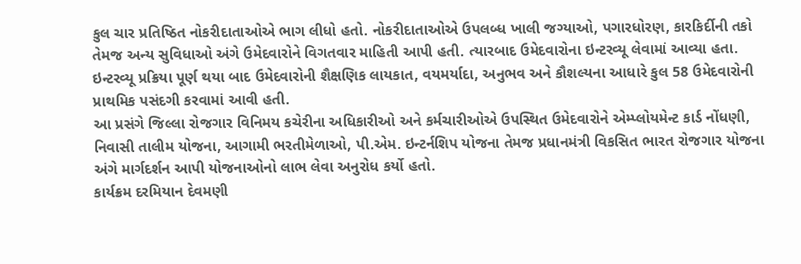કુલ ચાર પ્રતિષ્ઠિત નોકરીદાતાઓએ ભાગ લીધો હતો. નોકરીદાતાઓએ ઉપલબ્ધ ખાલી જગ્યાઓ, પગારધોરણ, કારકિર્દીની તકો તેમજ અન્ય સુવિધાઓ અંગે ઉમેદવારોને વિગતવાર માહિતી આપી હતી. ત્યારબાદ ઉમેદવારોના ઇન્ટરવ્યૂ લેવામાં આવ્યા હતા. ઇન્ટરવ્યૂ પ્રક્રિયા પૂર્ણ થયા બાદ ઉમેદવારોની શૈક્ષણિક લાયકાત, વયમર્યાદા, અનુભવ અને કૌશલ્યના આધારે કુલ 58 ઉમેદવારોની પ્રાથમિક પસંદગી કરવામાં આવી હતી.
આ પ્રસંગે જિલ્લા રોજગાર વિનિમય કચેરીના અધિકારીઓ અને કર્મચારીઓએ ઉપસ્થિત ઉમેદવારોને એમ્પ્લોયમેન્ટ કાર્ડ નોંધણી, નિવાસી તાલીમ યોજના, આગામી ભરતીમેળાઓ, પી.એમ. ઇન્ટર્નશિપ યોજના તેમજ પ્રધાનમંત્રી વિકસિત ભારત રોજગાર યોજના અંગે માર્ગદર્શન આપી યોજનાઓનો લાભ લેવા અનુરોધ કર્યો હતો.
કાર્યક્રમ દરમિયાન દેવમણી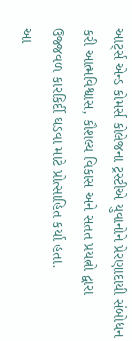આર્ટ્સ એન્ડ કોમર્સ કોલેજના ટ્રસ્ટીએ યુવાનોને પ્રેરણાદાયી સંબોધન કરી આત્મવિશ્વાસ, કૌશલ્ય વિકાસ અને સતત પ્રયત્નો દ્વારા ઉજ્જવળ કારકિર્દી ઘડવા માટે પ્રોત્સાહિત કર્યા હતા.
આ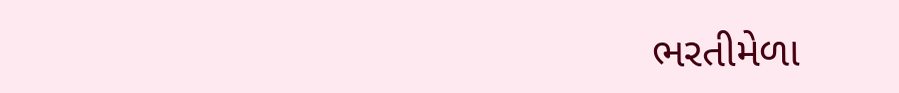ભરતીમેળા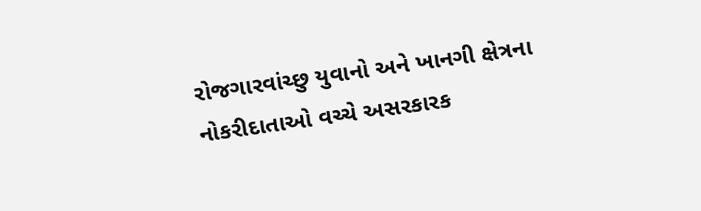રોજગારવાંચ્છુ યુવાનો અને ખાનગી ક્ષેત્રના નોકરીદાતાઓ વચ્ચે અસરકારક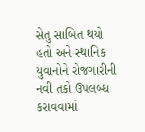સેતુ સાબિત થયો હતો અને સ્થાનિક યુવાનોને રોજગારીની નવી તકો ઉપલબ્ધ કરાવવામાં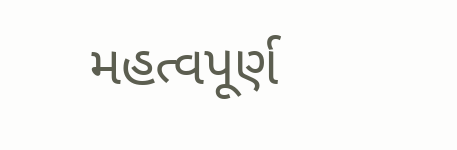મહત્વપૂર્ણ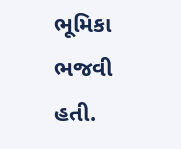ભૂમિકા ભજવી હતી.